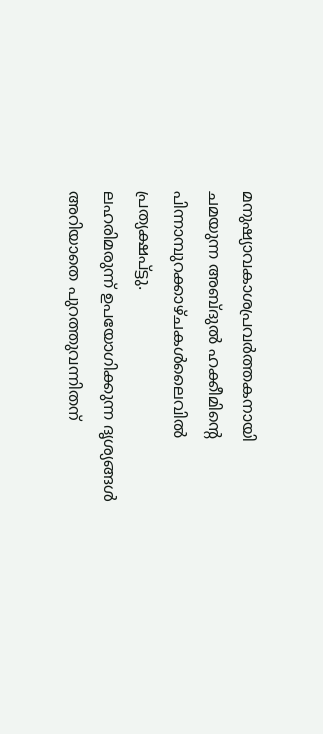മനുഷ്യാവകാശപ്രവർത്തകനായി ചമയുന്ന അബ്ദുൽ ഹക്കീമിൻ്റെ പിന്നാമ്പുറക്കാഴ്ചകൾലൈവിൽ പ്രത്യക്ഷപ്ട്ടു.
ലഹരിമരുന്ന് ഉപയോഗിക്കുന്ന ദൃശ്യങ്ങൾ അറിയാതെ പുറത്തുവന്നിതന്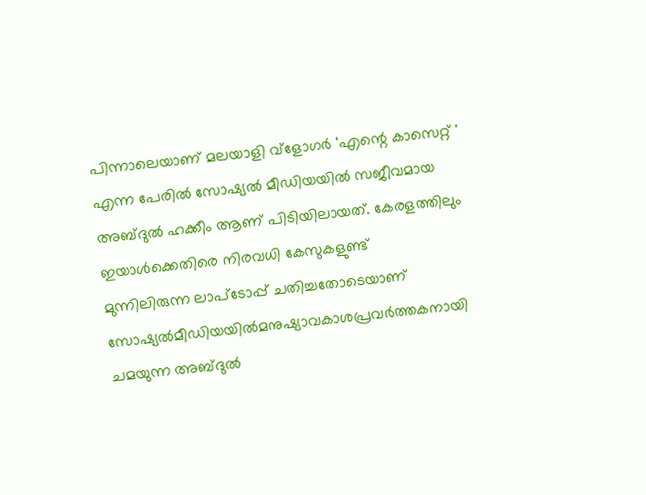പിന്നാലെയാണ് മലയാളി വ്ളോഗർ 'എന്റെ കാസെറ്റ് ' എന്ന പേരിൽ സോഷ്യൽ മീഡിയയിൽ സജീവമായ അബ്ദുൽ ഹക്കീം ആണ് പിടിയിലായത്. കേരളത്തിലും ഇയാൾക്കെതിരെ നിരവധി കേസുകളുണ്ട്
മുന്നിലിരുന്ന ലാപ്ടോപ്പ് ചതിച്ചതോടെയാണ് സോഷ്യൽമീഡിയയിൽമനുഷ്യാവകാശപ്രവർത്തകനായി ചമയുന്ന അബ്ദുൽ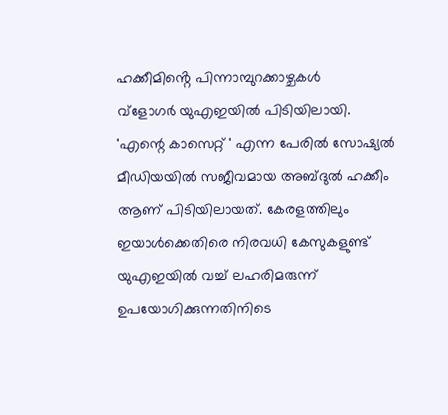ഹക്കീമിൻ്റെ പിന്നാമ്പുറക്കാഴ്ചകൾ
വ്ളോഗർ യുഎഇയിൽ പിടിയിലായി. 'എന്റെ കാസെറ്റ് ' എന്ന പേരിൽ സോഷ്യൽ മീഡിയയിൽ സജീവമായ അബ്ദുൽ ഹക്കീം ആണ് പിടിയിലായത്. കേരളത്തിലും ഇയാൾക്കെതിരെ നിരവധി കേസുകളുണ്ട്
യുഎഇയിൽ വച്ച് ലഹരിമരുന്ന് ഉപയോഗിക്കുന്നതിനിടെ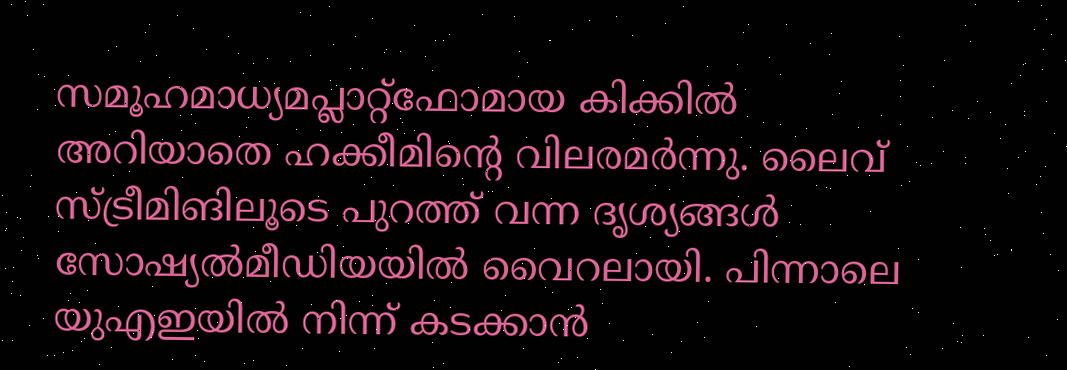സമൂഹമാധ്യമപ്ലാറ്റ്ഫോമായ കിക്കിൽ അറിയാതെ ഹക്കീമിന്റെ വിലരമർന്നു. ലൈവ് സ്ട്രീമിങിലൂടെ പുറത്ത് വന്ന ദൃശ്യങ്ങൾ സോഷ്യൽമീഡിയയിൽ വൈറലായി. പിന്നാലെ യുഎഇയിൽ നിന്ന് കടക്കാൻ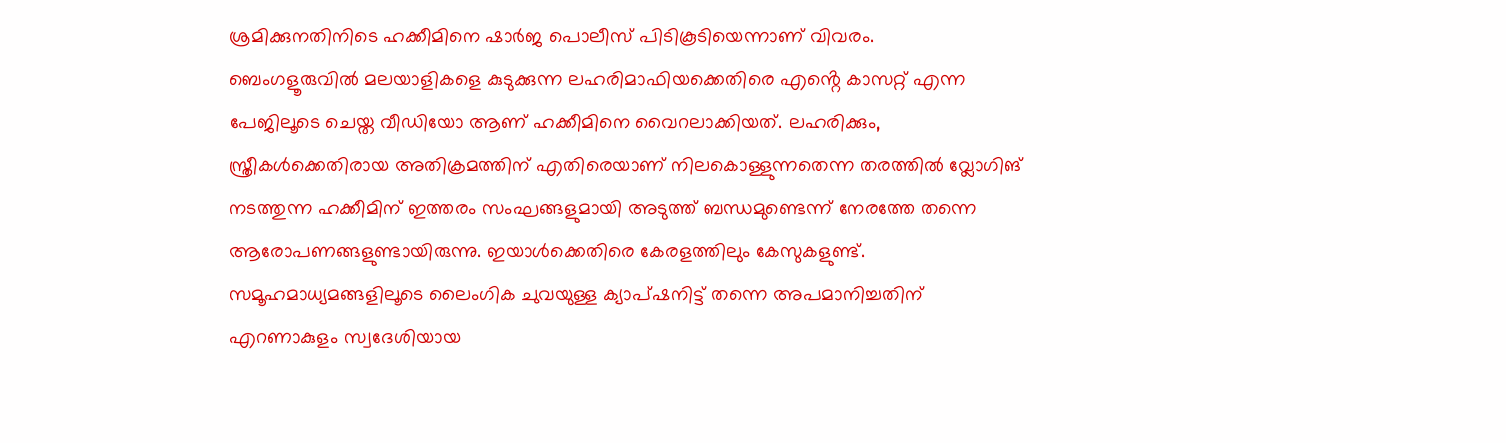ശ്രമിക്കുനതിനിടെ ഹക്കീമിനെ ഷാർജ പൊലീസ് പിടികൂടിയെന്നാണ് വിവരം.
ബെംഗളൂരുവിൽ മലയാളികളെ കുടുക്കുന്ന ലഹരിമാഫിയക്കെതിരെ എൻ്റെ കാസറ്റ് എന്ന പേജിലൂടെ ചെയ്ത വീഡിയോ ആണ് ഹക്കീമിനെ വൈറലാക്കിയത്. ലഹരിക്കും, സ്ത്രീകൾക്കെതിരായ അതിക്രമത്തിന് എതിരെയാണ് നിലകൊള്ളുന്നതെന്ന തരത്തിൽ വ്ലോഗിങ് നടത്തുന്ന ഹക്കീമിന് ഇത്തരം സംഘങ്ങളുമായി അടുത്ത് ബന്ധമുണ്ടെന്ന് നേരത്തേ തന്നെ ആരോപണങ്ങളുണ്ടായിരുന്നു. ഇയാൾക്കെതിരെ കേരളത്തിലും കേസുകളുണ്ട്.
സമൂഹമാധ്യമങ്ങളിലൂടെ ലൈംഗിക ചുവയുള്ള ക്യാപ്ഷനിട്ട് തന്നെ അപമാനിച്ചതിന് എറണാകുളം സ്വദേശിയായ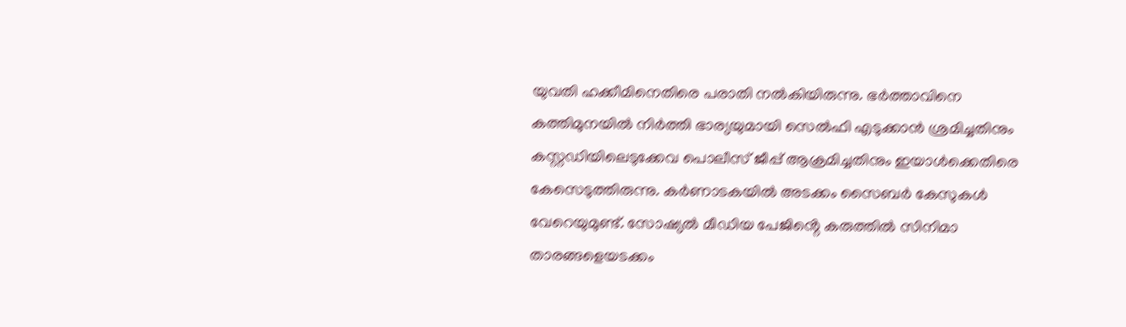യുവതി ഹക്കീമിനെതിരെ പരാതി നൽകിയിരുന്നു. ഭർത്താവിനെ കത്തിമുനയിൽ നിർത്തി ഭാര്യയുമായി സെൽഫി എടുക്കാൻ ശ്രമിച്ചതിനും കസ്റ്റഡിയിലെടുക്കേവ പൊലീസ് ജീപ്പ് ആക്രമിച്ചതിനും ഇയാൾക്കെതിരെ കേസെടുത്തിരുന്നു. കർണാടകയിൽ അടക്കം സൈബർ കേസുകൾ വേറെയുമുണ്ട്. സോഷ്യൽ മീഡിയ പേജിൻ്റെ കരുത്തിൽ സിനിമാ താരങ്ങളെയടക്കം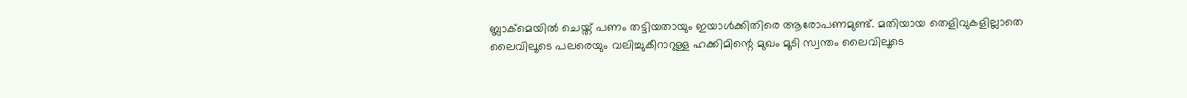ബ്ലാക്മെയിൽ ചെയ്ത് പണം തട്ടിയതായും ഇയാൾക്കിതിരെ ആരോപണമുണ്ട്. മതിയായ തെളിവുകളില്ലാതെ ലൈവിലൂടെ പലരെയും വലിച്ചുകീറാറുള്ള ഹക്കിമിന്റെ മുഖം മൂടി സ്വന്തം ലൈവിലൂടെ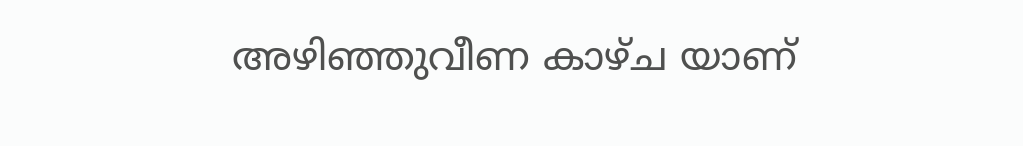അഴിഞ്ഞുവീണ കാഴ്ച യാണ്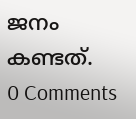ജനം കണ്ടത്.
0 Comments